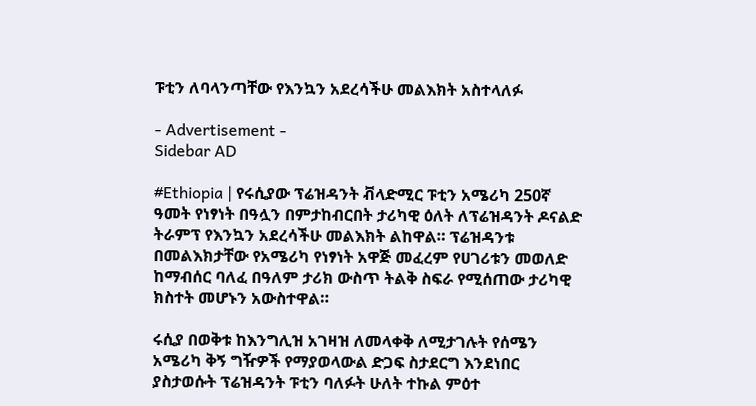ፑቲን ለባላንጣቸው የእንኳን አደረሳችሁ መልእክት አስተላለፉ

- Advertisement -
Sidebar AD

#Ethiopia | የሩሲያው ፕሬዝዳንት ቭላድሚር ፑቲን አሜሪካ 250ኛ ዓመት የነፃነት በዓሏን በምታከብርበት ታሪካዊ ዕለት ለፕሬዝዳንት ዶናልድ ትራምፕ የእንኳን አደረሳችሁ መልእክት ልከዋል። ፕሬዝዳንቱ በመልእክታቸው የአሜሪካ የነፃነት አዋጅ መፈረም የሀገሪቱን መወለድ ከማብሰር ባለፈ በዓለም ታሪክ ውስጥ ትልቅ ስፍራ የሚሰጠው ታሪካዊ ክስተት መሆኑን አውስተዋል።

ሩሲያ በወቅቱ ከእንግሊዝ አገዛዝ ለመላቀቅ ለሚታገሉት የሰሜን አሜሪካ ቅኝ ግዥዎች የማያወላውል ድጋፍ ስታደርግ እንደነበር ያስታወሱት ፕሬዝዳንት ፑቲን ባለፉት ሁለት ተኩል ምዕተ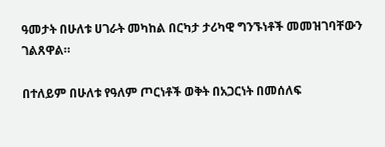ዓመታት በሁለቱ ሀገራት መካከል በርካታ ታሪካዊ ግንኙነቶች መመዝገባቸውን ገልጸዋል።

በተለይም በሁለቱ የዓለም ጦርነቶች ወቅት በአጋርነት በመሰለፍ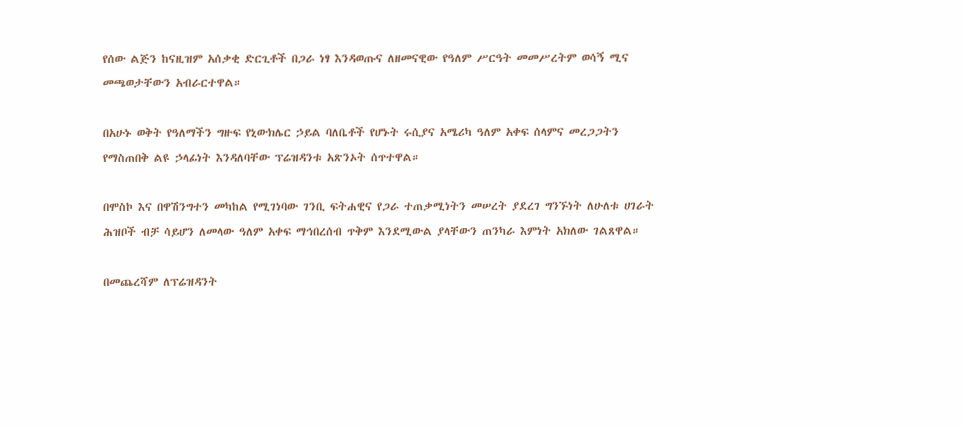የሰው ልጅን ከናዚዝም አሰቃቂ ድርጊቶች በጋራ ነፃ እንዳወጡና ለዘመናዊው የዓለም ሥርዓት መመሥረትም ወሳኝ ሚና መጫወታቸውን አብራርተዋል።

በአሁኑ ወቅት የዓለማችን ግዙፍ የኒውክሌር ኃይል ባለቤቶች የሆኑት ሩሲያና አሜሪካ ዓለም አቀፍ ሰላምና መረጋጋትን የማስጠበቅ ልዩ ኃላፊነት እንዳለባቸው ፕሬዝዳንቱ አጽንኦት ሰጥተዋል።

በሞስኮ እና በዋሽንግተን መካከል የሚገነባው ገንቢ ፍትሐዊና የጋራ ተጠቃሚነትን መሠረት ያደረገ ግንኙነት ለሁለቱ ሀገራት ሕዝቦች ብቻ ሳይሆን ለመላው ዓለም አቀፍ ማኅበረሰብ ጥቅም እንደሚውል ያላቸውን ጠንካራ እምነት አክለው ገልጸዋል።

በመጨረሻም ለፕሬዝዳንት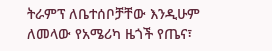ትራምፕ ለቤተሰቦቻቸው እንዲሁም ለመላው የአሜሪካ ዜጎች የጤና፣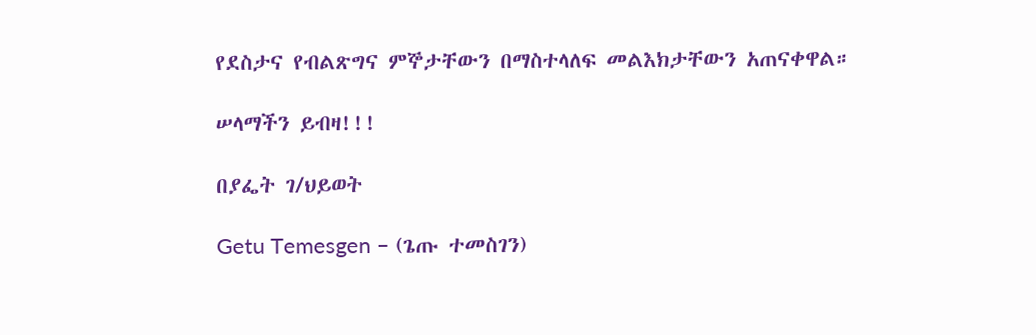የደስታና የብልጽግና ምኞታቸውን በማስተላለፍ መልእክታቸውን አጠናቀዋል።

ሠላማችን ይብዛ!!!

በያፌት ገ/ህይወት

Getu Temesgen – (ጌጡ ተመስገን)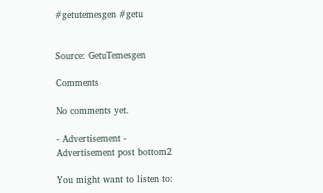#getutemesgen #getu


Source: GetuTemesgen

Comments

No comments yet.

- Advertisement -
Advertisement post bottom2

You might want to listen to: